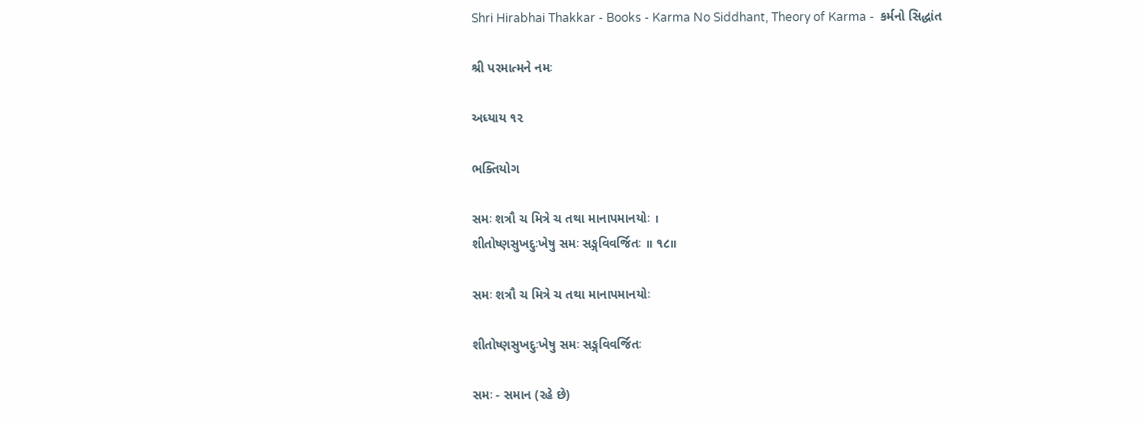Shri Hirabhai Thakkar - Books - Karma No Siddhant, Theory of Karma -  કર્મનો સિદ્ધાંત

શ્રી પરમાત્મને નમઃ

અધ્યાય ૧૨

ભક્તિયોગ

સમઃ શત્રૌ ચ મિત્રે ચ તથા માનાપમાનયોઃ ।
શીતોષ્ણસુખદુઃખેષુ સમઃ સઙ્ગવિવર્જિતઃ ॥ ૧૮॥

સમઃ શત્રૌ ચ મિત્રે ચ તથા માનાપમાનયોઃ

શીતોષ્ણસુખદુઃખેષુ સમઃ સઙ્ગવિવર્જિતઃ

સમઃ - સમાન (રહે છે)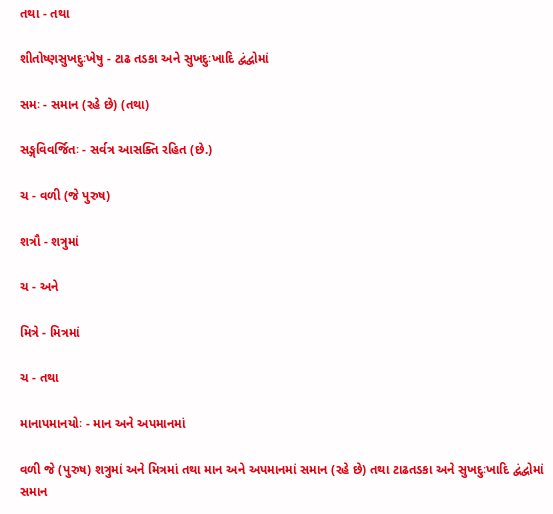તથા - તથા

શીતોષ્ણસુખદુઃખેષુ - ટાઢ તડકા અને સુખદુઃખાદિ દ્વંદ્વોમાં

સમઃ - સમાન (રહે છે) (તથા)

સઙ્ગવિવર્જિતઃ - સર્વત્ર આસક્તિ રહિત (છે.)

ચ - વળી (જે પુરુષ)

શત્રૌ - શત્રુમાં

ચ - અને

મિત્રે - મિત્રમાં

ચ - તથા

માનાપમાનયોઃ - માન અને અપમાનમાં

વળી જે (પુરુષ) શત્રુમાં અને મિત્રમાં તથા માન અને અપમાનમાં સમાન (રહે છે) તથા ટાઢતડકા અને સુખદુઃખાદિ દ્વંદ્વોમાં સમાન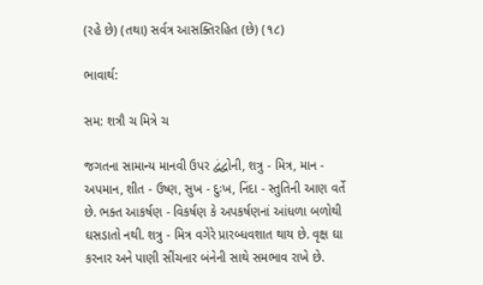(રહે છે) (તથા) સર્વત્ર આસક્તિરહિત (છે) (૧૮)

ભાવાર્થ:

સમ: શત્રૌ ચ મિત્રે ચ

જગતના સામાન્ય માનવી ઉપર દ્વંદ્વોની, શત્રુ - મિત્ર, માન - અપમાન, શીત - ઉષ્ણ, સુખ - દુઃખ, નિંદા - સ્તુતિની આણ વર્તે છે. ભક્ત આકર્ષણ - વિકર્ષણ કે અપકર્ષણનાં આંધળા બળોથી ઘસડાતો નથી. શત્રુ - મિત્ર વગેરે પ્રારબ્ધવશાત થાય છે. વૃક્ષ ઘા કરનાર અને પાણી સીંચનાર બંનેની સાથે સમભાવ રાખે છે.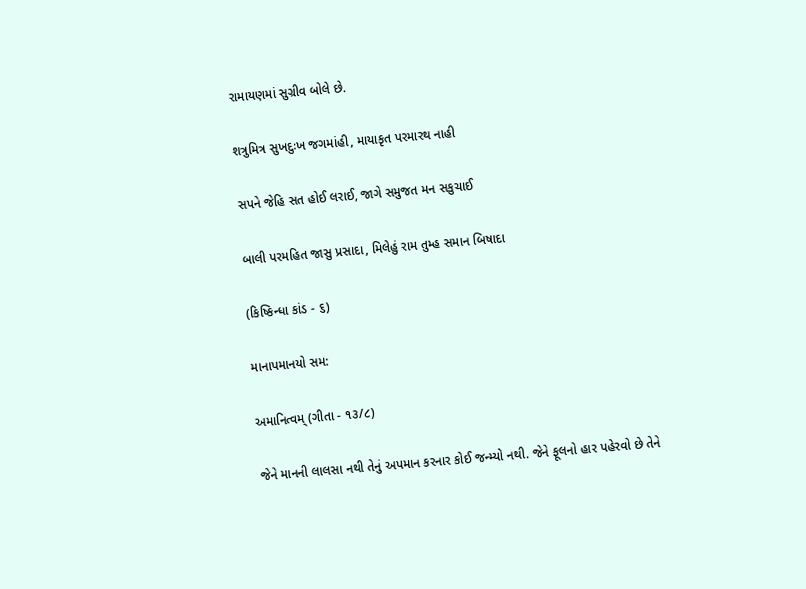રામાયણમાં સુગ્રીવ બોલે છે.

શત્રુમિત્ર સુખદુઃખ જગમાંહી, માયાકૃત પરમારથ નાહી

સપને જેહિ સત હોઈ લરાઈ, જાગે સમુજત મન સકુચાઈ

બાલી પરમહિત જાસુ પ્રસાદા, મિલેહું રામ તુમ્હ સમાન બિષાદા

(કિષ્કિન્ધા કાંડ - ૬)

માનાપમાનયો સમ:

અમાનિત્વમ્ (ગીતા - ૧૩/૮)

જેને માનની લાલસા નથી તેનું અપમાન કરનાર કોઈ જન્મ્યો નથી. જેને ફૂલનો હાર પહેરવો છે તેને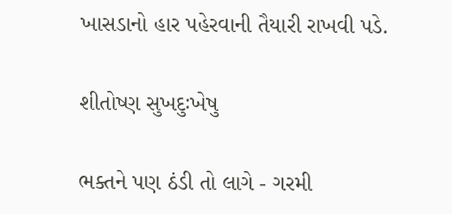ખાસડાનો હાર પહેરવાની તૈયારી રાખવી પડે.

શીતોષ્ણ સુખદુઃખેષુ

ભક્તને પણ ઠંડી તો લાગે - ગરમી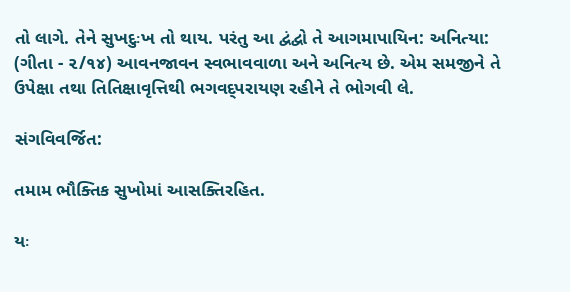તો લાગે. તેને સુખદુઃખ તો થાય. પરંતુ આ દ્વંદ્વો તે આગમાપાયિન: અનિત્યા: (ગીતા - ૨/૧૪) આવનજાવન સ્વભાવવાળા અને અનિત્ય છે. એમ સમજીને તે ઉપેક્ષા તથા તિતિક્ષાવૃત્તિથી ભગવદ્પરાયણ રહીને તે ભોગવી લે.

સંગવિવર્જિત:

તમામ ભૌક્તિક સુખોમાં આસક્તિરહિત.

યઃ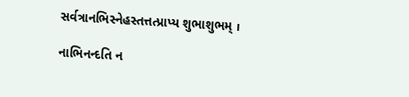સર્વત્રાનભિસ્નેહસ્તત્તત્પ્રાપ્ય શુભાશુભમ્ ।

નાભિનન્દતિ ન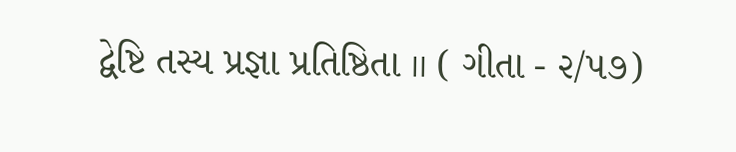દ્વેષ્ટિ તસ્ય પ્રજ્ઞા પ્રતિષ્ઠિતા ॥ ( ગીતા - ૨/૫૭)